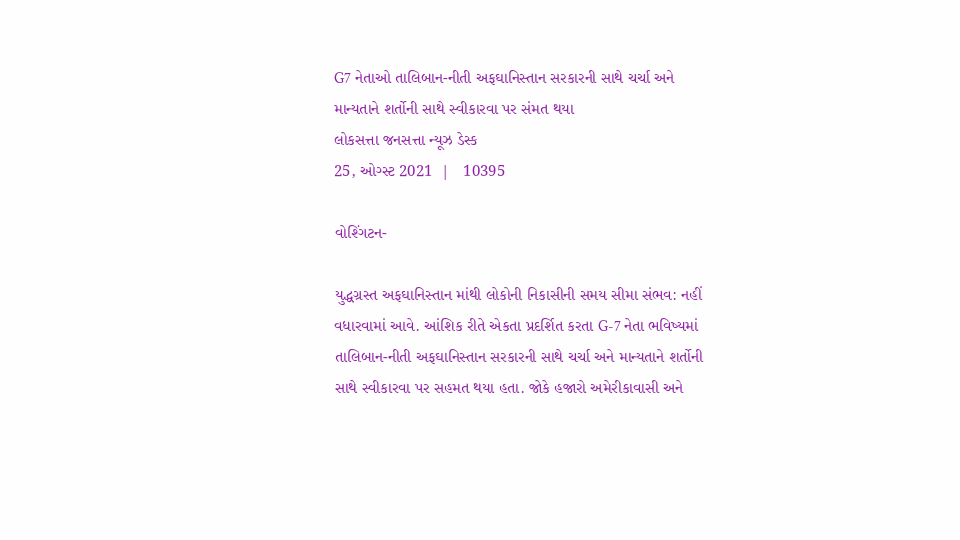G7 નેતાઓ તાલિબાન-નીતી અફઘાનિસ્તાન સરકારની સાથે ચર્ચા અને માન્યતાને શર્તોની સાથે સ્વીકારવા પર સંમત થયા
લોકસત્તા જનસત્તા ન્યૂઝ ડેસ્ક
25, ઓગ્સ્ટ 2021  |   10395

વોશ્ગિંટન-

યુદ્ધગ્રસ્ત અફઘાનિસ્તાન માંથી લોકોની નિકાસીની સમય સીમા સંભવ: નહીં વધારવામાં આવે. આંશિક રીતે એકતા પ્રદર્શિત કરતા G-7 નેતા ભવિષ્યમાં તાલિબાન-નીતી અફઘાનિસ્તાન સરકારની સાથે ચર્ચા અને માન્યતાને શર્તોની સાથે સ્વીકારવા પર સહમત થયા હતા. જોકે હજારો અમેરીકાવાસી અને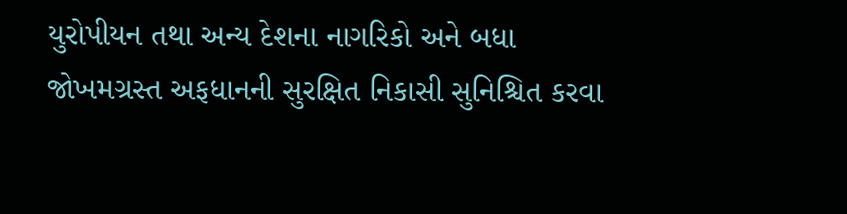યુરોપીયન તથા અન્ય દેશના નાગરિકો અને બધા જોખમગ્રસ્ત અફધાનની સુરક્ષિત નિકાસી સુનિશ્ચિત કરવા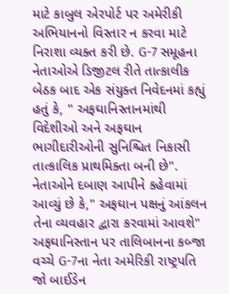માટે કાબુલ એરપોર્ટ પર અમેરીકી અભિયાનનો વિસ્તાર ન કરવા માટે નિરાશા વ્યક્ત કરી છે. G-7 સમૂહના નેતાઓએ ડિજીટલ રીતે તાત્કાલીક બેઠક બાદ એક સંયુક્ત નિવેદનમાં કહ્યું હતું કે, " અફઘાનિસ્તાનમાંથી વિદેશીઓ અને અફઘાન ભાગીદારીઓની સુનિશ્ચિત નિકાસી તાત્કાલિક પ્રાથમિક્તા બની છે". નેતાઓને દબાણ આપીને કહેવામાં આવ્યું છે કે," અફઘાન પક્ષનું આંકલન તેના વ્યવહાર દ્વારા કરવામાં આવશે" અફઘાનિસ્તાન પર તાલિબાનના કબ્જા વચ્ચે G-7ના નેતા અમેરિકી રાષ્ટ્રપતિ જો બાઈડેન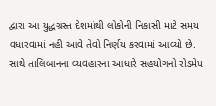દ્વારા આ યુદ્ધગ્રસ્ત દેશમાંથી લોકોની નિકાસી માટે સમય વધારવામાં નહી આવે તેવો નિર્ણય કરવામાં આવ્યો છે. સાથે તાલિબાનના વ્યવહારના આધારે સહયોગનો રોડમેપ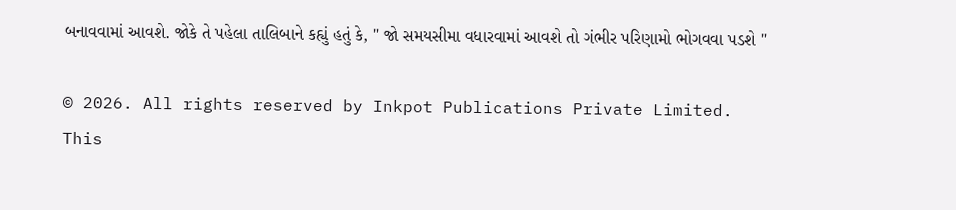બનાવવામાં આવશે. જોકે તે પહેલા તાલિબાને કહ્યું હતું કે, " જો સમયસીમા વધારવામાં આવશે તો ગંભીર પરિણામો ભોગવવા પડશે "

© 2026. All rights reserved by Inkpot Publications Private Limited.
This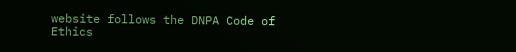website follows the DNPA Code of Ethics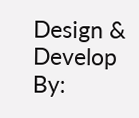Design & Develop By: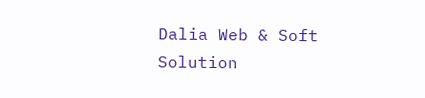Dalia Web & Soft Solution